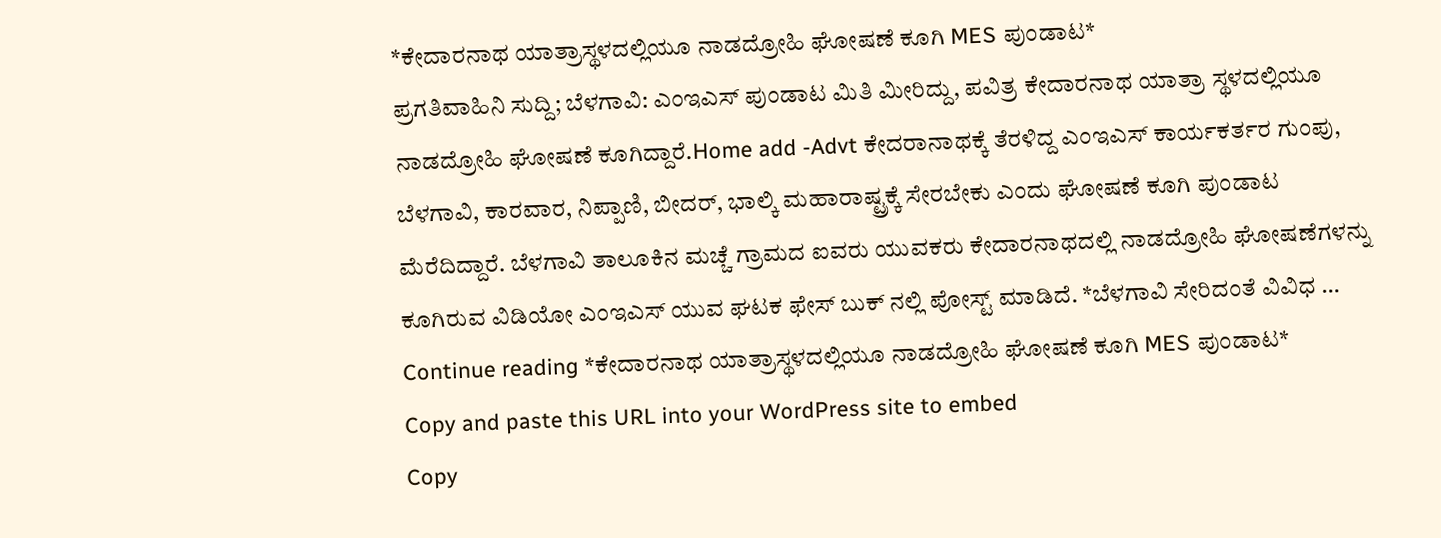*ಕೇದಾರನಾಥ ಯಾತ್ರಾಸ್ಥಳದಲ್ಲಿಯೂ ನಾಡದ್ರೋಹಿ ಘೋಷಣೆ ಕೂಗಿ MES ಪುಂಡಾಟ*
ಪ್ರಗತಿವಾಹಿನಿ ಸುದ್ದಿ; ಬೆಳಗಾವಿ: ಎಂಇಎಸ್ ಪುಂಡಾಟ ಮಿತಿ ಮೀರಿದ್ದು, ಪವಿತ್ರ ಕೇದಾರನಾಥ ಯಾತ್ರಾ ಸ್ಥಳದಲ್ಲಿಯೂ ನಾಡದ್ರೋಹಿ ಘೋಷಣೆ ಕೂಗಿದ್ದಾರೆ.Home add -Advt ಕೇದರಾನಾಥಕ್ಕೆ ತೆರಳಿದ್ದ ಎಂಇಎಸ್ ಕಾರ್ಯಕರ್ತರ ಗುಂಪು, ಬೆಳಗಾವಿ, ಕಾರವಾರ, ನಿಪ್ಪಾಣಿ, ಬೀದರ್, ಭಾಲ್ಕಿ ಮಹಾರಾಷ್ಟ್ರಕ್ಕೆ ಸೇರಬೇಕು ಎಂದು ಘೋಷಣೆ ಕೂಗಿ ಪುಂಡಾಟ ಮೆರೆದಿದ್ದಾರೆ. ಬೆಳಗಾವಿ ತಾಲೂಕಿನ ಮಚ್ಚೆ ಗ್ರಾಮದ ಐವರು ಯುವಕರು ಕೇದಾರನಾಥದಲ್ಲಿ ನಾಡದ್ರೋಹಿ ಘೋಷಣೆಗಳನ್ನು ಕೂಗಿರುವ ವಿಡಿಯೋ ಎಂಇಎಸ್ ಯುವ ಘಟಕ ಫೇಸ್ ಬುಕ್ ನಲ್ಲಿ ಪೋಸ್ಟ್ ಮಾಡಿದೆ. *ಬೆಳಗಾವಿ ಸೇರಿದಂತೆ ವಿವಿಧ … Continue reading *ಕೇದಾರನಾಥ ಯಾತ್ರಾಸ್ಥಳದಲ್ಲಿಯೂ ನಾಡದ್ರೋಹಿ ಘೋಷಣೆ ಕೂಗಿ MES ಪುಂಡಾಟ*
Copy and paste this URL into your WordPress site to embed
Copy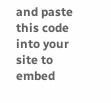and paste this code into your site to embed